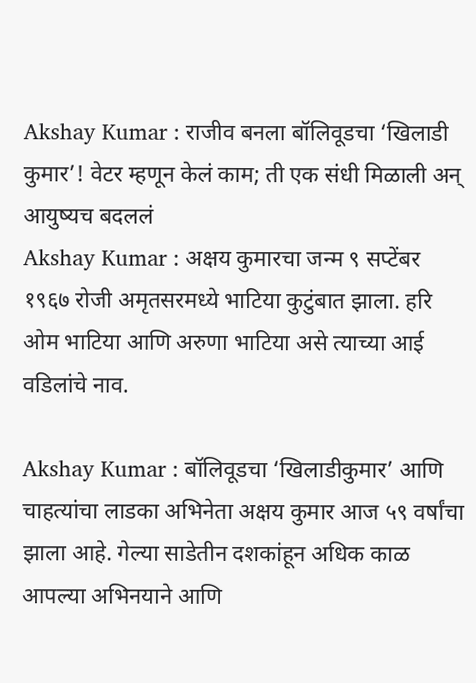Akshay Kumar : राजीव बनला बॉलिवूडचा ‘खिलाडी कुमार’! वेटर म्हणून केलं काम; ती एक संधी मिळाली अन् आयुष्यच बदललं
Akshay Kumar : अक्षय कुमारचा जन्म ९ सप्टेंबर १९६७ रोजी अमृतसरमध्ये भाटिया कुटुंबात झाला. हरि ओम भाटिया आणि अरुणा भाटिया असे त्याच्या आई वडिलांचे नाव.

Akshay Kumar : बॉलिवूडचा ‘खिलाडीकुमार’ आणि चाहत्यांचा लाडका अभिनेता अक्षय कुमार आज ५९ वर्षांचा झाला आहे. गेल्या साडेतीन दशकांहून अधिक काळ आपल्या अभिनयाने आणि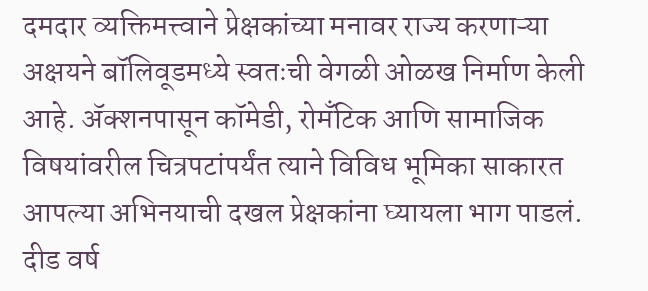दमदार व्यक्तिमत्त्वाने प्रेक्षकांच्या मनावर राज्य करणाऱ्या अक्षयने बॉलिवूडमध्ये स्वतःची वेगळी ओळख निर्माण केली आहे. ॲक्शनपासून कॉमेडी, रोमँटिक आणि सामाजिक विषयांवरील चित्रपटांपर्यंत त्याने विविध भूमिका साकारत आपल्या अभिनयाची दखल प्रेक्षकांना घ्यायला भाग पाडलं.
दीड वर्ष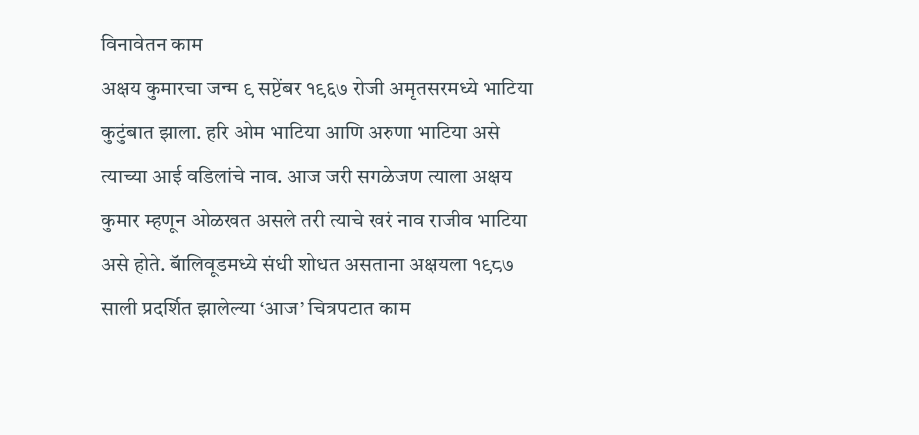विनावेतन काम
अक्षय कुमारचा जन्म ९ सप्टेंबर १९६७ रोजी अमृतसरमध्ये भाटिया कुटुंबात झाला. हरि ओम भाटिया आणि अरुणा भाटिया असे त्याच्या आई वडिलांचे नाव. आज जरी सगळेजण त्याला अक्षय कुमार म्हणून ओळखत असले तरी त्याचे खरं नाव राजीव भाटिया असे होते. बॅालिवूडमध्ये संधी शोधत असताना अक्षयला १९८७ साली प्रदर्शित झालेल्या ‘आज’ चित्रपटात काम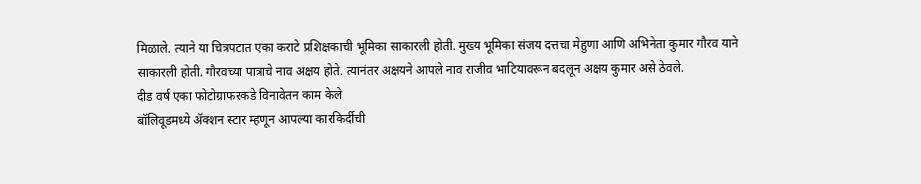मिळाले. त्याने या चित्रपटात एका कराटे प्रशिक्षकाची भूमिका साकारली होती. मुख्य भूमिका संजय दत्तचा मेहुणा आणि अभिनेता कुमार गौरव याने साकारली होती. गौरवच्या पात्राचे नाव अक्षय होते. त्यानंतर अक्षयने आपले नाव राजीव भाटियावरून बदलून अक्षय कुमार असे ठेवले.
दीड वर्ष एका फोटोग्राफरकडे विनावेतन काम केले
बॉलिवूडमध्ये ॲक्शन स्टार म्हणून आपल्या कारकिर्दीची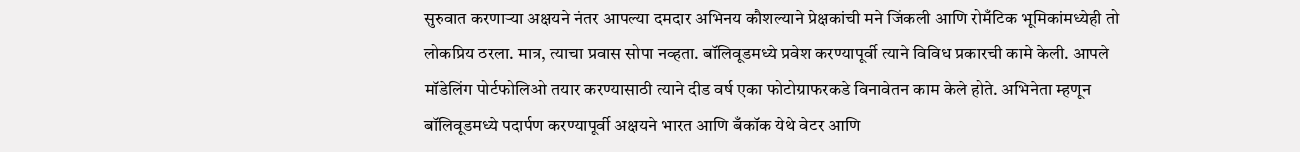सुरुवात करणाऱ्या अक्षयने नंतर आपल्या दमदार अभिनय कौशल्याने प्रेक्षकांची मने जिंकली आणि रोमँटिक भूमिकांमध्येही तो लोकप्रिय ठरला. मात्र, त्याचा प्रवास सोपा नव्हता. बॉलिवूडमध्ये प्रवेश करण्यापूर्वी त्याने विविध प्रकारची कामे केली. आपले मॉडेलिंग पोर्टफोलिओ तयार करण्यासाठी त्याने दीड वर्ष एका फोटोग्राफरकडे विनावेतन काम केले होते. अभिनेता म्हणून बॉलिवूडमध्ये पदार्पण करण्यापूर्वी अक्षयने भारत आणि बँकॉक येथे वेटर आणि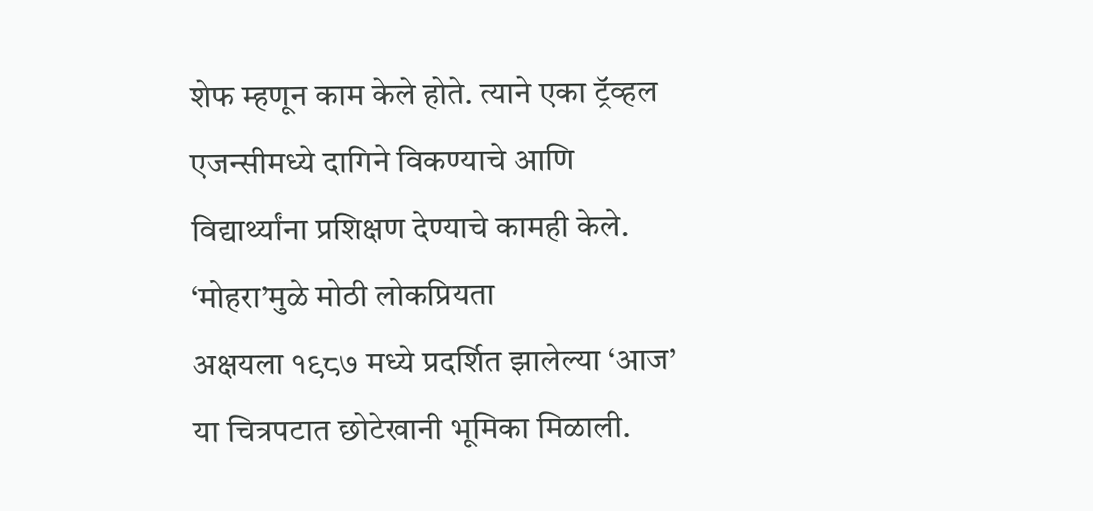शेफ म्हणून काम केले होते. त्याने एका ट्रॅव्हल एजन्सीमध्ये दागिने विकण्याचे आणि विद्यार्थ्यांना प्रशिक्षण देण्याचे कामही केले.
‘मोहरा’मुळे मोठी लोकप्रियता
अक्षयला १९८७ मध्ये प्रदर्शित झालेल्या ‘आज’ या चित्रपटात छोटेखानी भूमिका मिळाली.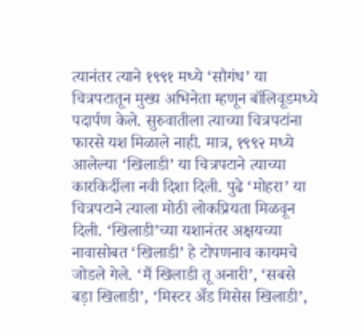त्यानंतर त्याने १९९१ मध्ये ‘सौगंध’ या चित्रपटातून मुख्य अभिनेता म्हणून बॉलिवूडमध्ये पदार्पण केले. सुरुवातीला त्याच्या चित्रपटांना फारसे यश मिळाले नाही. मात्र, १९९२ मध्ये आलेल्या ‘खिलाडी’ या चित्रपटाने त्याच्या कारकिर्दीला नवी दिशा दिली. पुढे ‘मोहरा’ या चित्रपटाने त्याला मोठी लोकप्रियता मिळवून दिली. ‘खिलाडी’च्या यशानंतर अक्षयच्या नावासोबत ‘खिलाडी’ हे टोपणनाव कायमचे जोडले गेले. ‘मैं खिलाडी तू अनारी’, ‘सबसे बड़ा खिलाडी’, ‘मिस्टर अँड मिसेस खिलाडी’,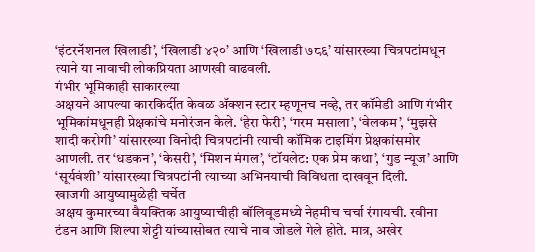‘इंटरनॅशनल खिलाडी’, ‘खिलाडी ४२०’ आणि ‘खिलाडी ७८६’ यांसारख्या चित्रपटांमधून त्याने या नावाची लोकप्रियता आणखी वाढवली.
गंभीर भूमिकाही साकारल्या
अक्षयने आपल्या कारकिर्दीत केवळ ॲक्शन स्टार म्हणूनच नव्हे, तर कॉमेडी आणि गंभीर भूमिकांमधूनही प्रेक्षकांचे मनोरंजन केले. ‘हेरा फेरी’, ‘गरम मसाला’, ‘वेलकम’, ‘मुझसे शादी करोगी’ यांसारख्या विनोदी चित्रपटांनी त्याची कॉमिक टाइमिंग प्रेक्षकांसमोर आणली. तर ‘धडकन’, ‘केसरी’, ‘मिशन मंगल’, ‘टॉयलेट: एक प्रेम कथा’, ‘गुड न्यूज’ आणि ‘सूर्यवंशी’ यांसारख्या चित्रपटांनी त्याच्या अभिनयाची विविधता दाखवून दिली.
खाजगी आयुष्यामुळेही चर्चेत
अक्षय कुमारच्या वैयक्तिक आयुष्याचीही बॉलिवूडमध्ये नेहमीच चर्चा रंगायची. रवीना टंडन आणि शिल्पा शेट्टी यांच्यासोबत त्याचे नाव जोडले गेले होते. मात्र, अखेर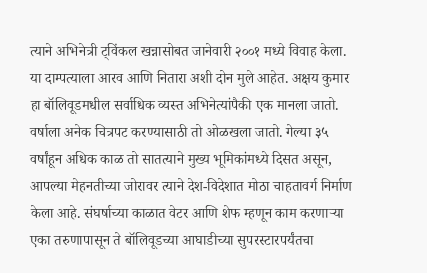त्याने अभिनेत्री ट्विंकल खन्नासोबत जानेवारी २००१ मध्ये विवाह केला. या दाम्पत्याला आरव आणि नितारा अशी दोन मुले आहेत. अक्षय कुमार हा बॉलिवूडमधील सर्वाधिक व्यस्त अभिनेत्यांपैकी एक मानला जातो. वर्षाला अनेक चित्रपट करण्यासाठी तो ओळखला जातो. गेल्या ३५ वर्षांहून अधिक काळ तो सातत्याने मुख्य भूमिकांमध्ये दिसत असून, आपल्या मेहनतीच्या जोरावर त्याने देश-विदेशात मोठा चाहतावर्ग निर्माण केला आहे. संघर्षाच्या काळात वेटर आणि शेफ म्हणून काम करणाऱ्या एका तरुणापासून ते बॉलिवूडच्या आघाडीच्या सुपरस्टारपर्यंतचा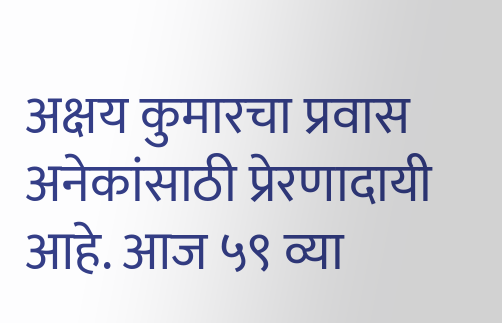अक्षय कुमारचा प्रवास अनेकांसाठी प्रेरणादायी आहे. आज ५९ व्या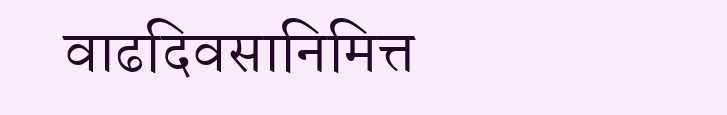वाढदिवसानिमित्त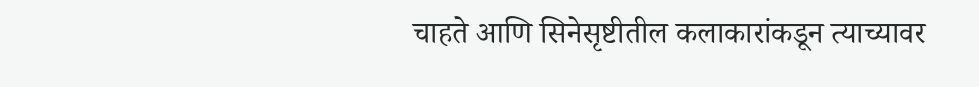चाहते आणि सिनेसृष्टीतील कलाकारांकडून त्याच्यावर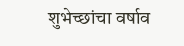शुभेच्छांचा वर्षाव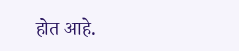होत आहे.